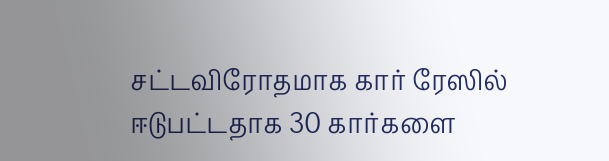சட்டவிரோதமாக கார் ரேஸில் ஈடுபட்டதாக 30 கார்களை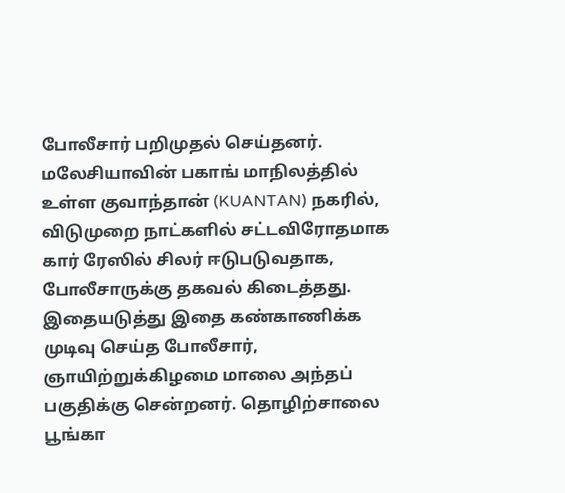போலீசார் பறிமுதல் செய்தனர். மலேசியாவின் பகாங் மாநிலத்தில் உள்ள குவாந்தான் (KUANTAN) நகரில், விடுமுறை நாட்களில் சட்டவிரோதமாக கார் ரேஸில் சிலர் ஈடுபடுவதாக, போலீசாருக்கு தகவல் கிடைத்தது. இதையடுத்து இதை கண்காணிக்க முடிவு செய்த போலீசார், ஞாயிற்றுக்கிழமை மாலை அந்தப் பகுதிக்கு சென்றனர். தொழிற்சாலை பூங்கா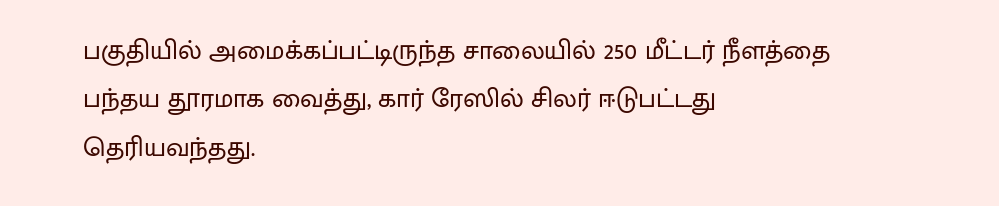பகுதியில் அமைக்கப்பட்டிருந்த சாலையில் 250 மீட்டர் நீளத்தை பந்தய தூரமாக வைத்து, கார் ரேஸில் சிலர் ஈடுபட்டது தெரியவந்தது.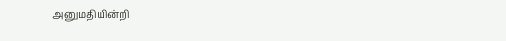அனுமதியின்றி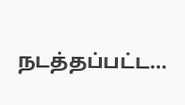நடத்தப்பட்ட…